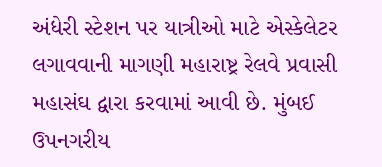અંધેરી સ્ટેશન પર યાત્રીઓ માટે એસ્કેલેટર લગાવવાની માગણી મહારાષ્ટ્ર રેલવે પ્રવાસી મહાસંઘ દ્વારા કરવામાં આવી છે. મુંબઈ ઉપનગરીય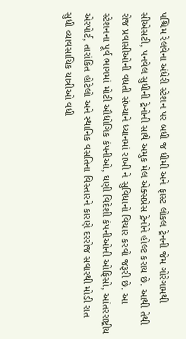પશ્ચિમ રેલવેના અંધેરી સ્ટેશન પર બધી જ ધીમી અને ફાસ્ટ લોકલ ટ્રેનની જેમ ગોરેગામથી સીએસટી, પનવેલ સુધીની ટ્રેનોની સાથે અમુક મેલ એક્સપ્રેસ ટ્રેનોને હોલ્ટ કરાય છે. આથી તેથી રોજ પ્રવાસીઓની વધતી સંખ્યાને ધ્યાનમાં રાખી ને સુવિધાનો વિચાર કરવો જરૂરી છે. આ સ્ટેશનના પૂર્વ ભાગમાં મોટી ઔદ્યોગિક કંપનીઓ, ઘણી વિદેશી કંપનીઓની ઓફિસો, આંતરરાષ્ટ્રીય એરપોર્ટ, તારાંકિત હોટેલો અને સ્થાનિક વસતિના વિસ્તારને કારણે દરરોજ સવારથી મોડી રાત સુધી વ્યાવસાયિક યાત્રીઓ વધી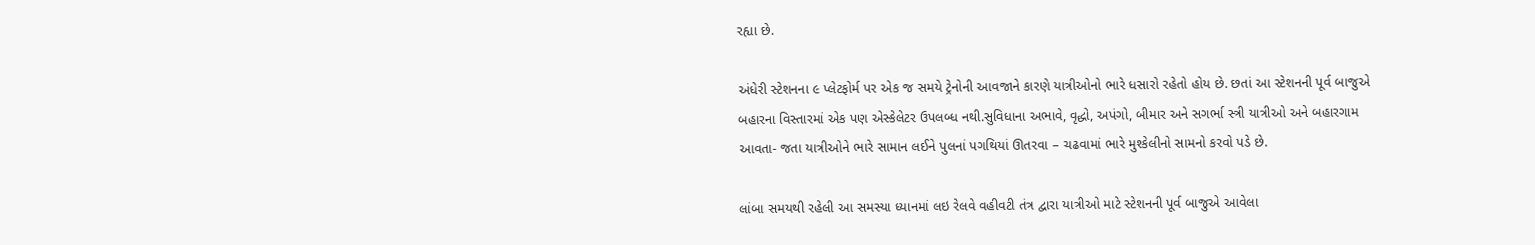રહ્યા છે.

અંધેરી સ્ટેશનના ૯ પ્લેટફોર્મ પર એક જ સમયે ટ્રેનોની આવજાને કારણે યાત્રીઓનો ભારે ધસારો રહેતો હોય છે. છતાં આ સ્ટેશનની પૂર્વ બાજુએ બહારના વિસ્તારમાં એક પણ એસ્કેલેટર ઉપલબ્ધ નથી.સુવિધાના અભાવે, વૃદ્ધો, અપંગો, બીમાર અને સગર્ભા સ્ત્રી યાત્રીઓ અને બહારગામ આવતા- જતા યાત્રીઓને ભારે સામાન લઈને પુલનાં પગથિયાં ઊતરવા – ચઢવામાં ભારે મુશ્કેલીનો સામનો કરવો પડે છે.

લાંબા સમયથી રહેલી આ સમસ્યા ધ્યાનમાં લઇ રેલવે વહીવટી તંત્ર દ્વારા યાત્રીઓ માટે સ્ટેશનની પૂર્વ બાજુએ આવેલા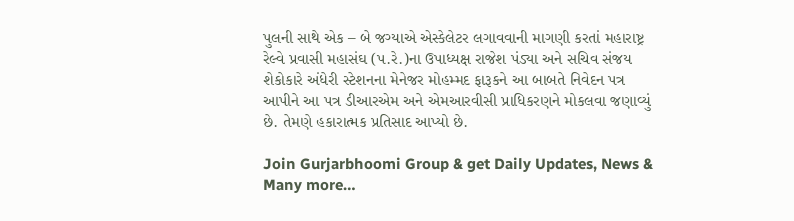પુલની સાથે એક – બે જગ્યાએ એસ્કેલેટર લગાવવાની માગણી કરતાં મહારાષ્ટ્ર રેલ્વે પ્રવાસી મહાસંઘ (પ.રે.)ના ઉપાધ્યક્ષ રાજેશ પંડ્યા અને સચિવ સંજય શેકોકારે અંધેરી સ્ટેશનના મેનેજર મોહમ્મદ ફારૂકને આ બાબતે નિવેદન પત્ર આપીને આ પત્ર ડીઆરએમ અને એમઆરવીસી પ્રાધિકરણને મોકલવા જણાવ્યું છે. તેમણે હકારાત્મક પ્રતિસાદ આપ્યો છે.

Join Gurjarbhoomi Group & get Daily Updates, News & Many more…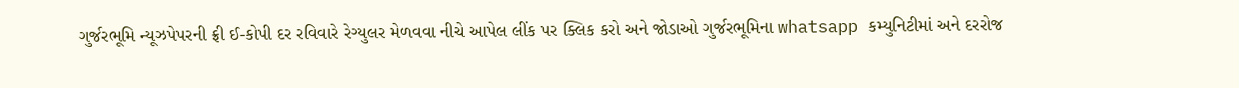ગુર્જરભૂમિ ન્યૂઝપેપરની ફ્રી ઈ-કોપી દર રવિવારે રેગ્યુલર મેળવવા નીચે આપેલ લીંક પર ક્લિક કરો અને જોડાઓ ગુર્જરભૂમિના whatsapp કમ્યુનિટીમાં અને દરરોજ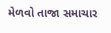મેળવો તાજા સમાચાર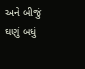અને બીજું ઘણું બધું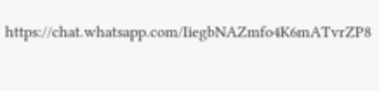https://chat.whatsapp.com/IiegbNAZmfo4K6mATvrZP8